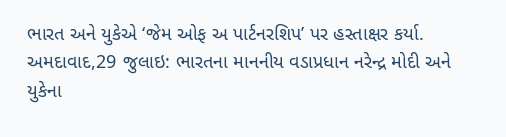ભારત અને યુકેએ ‘જેમ ઓફ અ પાર્ટનરશિપ’ પર હસ્તાક્ષર કર્યા.
અમદાવાદ,29 જુલાઇ: ભારતના માનનીય વડાપ્રધાન નરેન્દ્ર મોદી અને યુકેના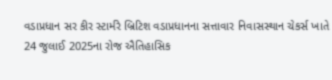વડાપ્રધાન સર કીર સ્ટાર્મરે બ્રિટિશ વડાપ્રધાનના સત્તાવાર નિવાસસ્થાન ચેકર્સ ખાતે 24 જુલાઈ 2025ના રોજ ઐતિહાસિક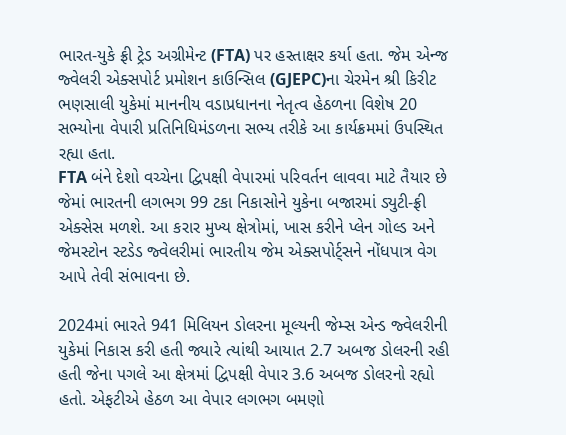ભારત-યુકે ફ્રી ટ્રેડ અગ્રીમેન્ટ (FTA) પર હસ્તાક્ષર કર્યા હતા. જેમ એન્જ જ્વેલરી એક્સપોર્ટ પ્રમોશન કાઉન્સિલ (GJEPC)ના ચેરમેન શ્રી કિરીટ ભણસાલી યુકેમાં માનનીય વડાપ્રધાનના નેતૃત્વ હેઠળના વિશેષ 20 સભ્યોના વેપારી પ્રતિનિધિમંડળના સભ્ય તરીકે આ કાર્યક્રમમાં ઉપસ્થિત રહ્યા હતા.
FTA બંને દેશો વચ્ચેના દ્વિપક્ષી વેપારમાં પરિવર્તન લાવવા માટે તૈયાર છે જેમાં ભારતની લગભગ 99 ટકા નિકાસોને યુકેના બજારમાં ડ્યુટી-ફ્રી એક્સેસ મળશે. આ કરાર મુખ્ય ક્ષેત્રોમાં, ખાસ કરીને પ્લેન ગોલ્ડ અને જેમસ્ટોન સ્ટડેડ જ્વેલરીમાં ભારતીય જેમ એક્સપોર્ટ્સને નોંધપાત્ર વેગ આપે તેવી સંભાવના છે.

2024માં ભારતે 941 મિલિયન ડોલરના મૂલ્યની જેમ્સ એન્ડ જ્વેલરીની યુકેમાં નિકાસ કરી હતી જ્યારે ત્યાંથી આયાત 2.7 અબજ ડોલરની રહી હતી જેના પગલે આ ક્ષેત્રમાં દ્વિપક્ષી વેપાર 3.6 અબજ ડોલરનો રહ્યો હતો. એફટીએ હેઠળ આ વેપાર લગભગ બમણો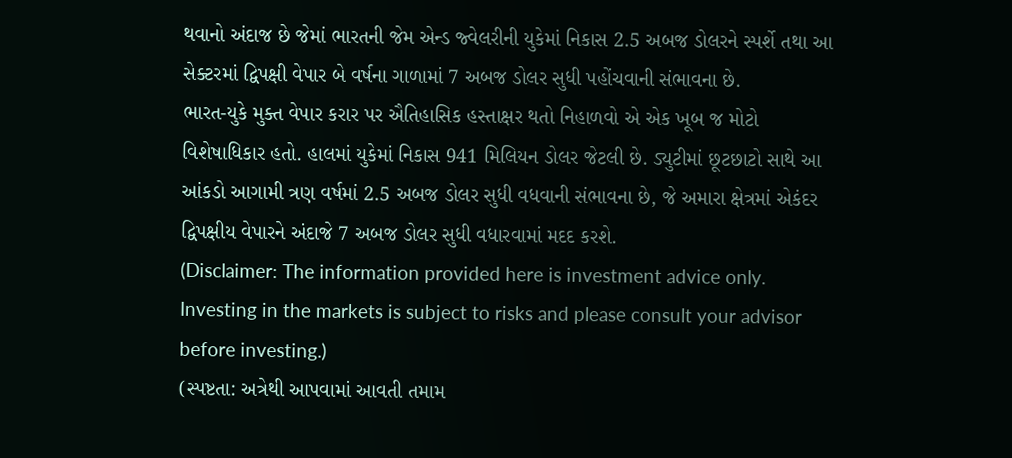થવાનો અંદાજ છે જેમાં ભારતની જેમ એન્ડ જ્વેલરીની યુકેમાં નિકાસ 2.5 અબજ ડોલરને સ્પર્શે તથા આ સેક્ટરમાં દ્વિપક્ષી વેપાર બે વર્ષના ગાળામાં 7 અબજ ડોલર સુધી પહોંચવાની સંભાવના છે.
ભારત-યુકે મુક્ત વેપાર કરાર પર ઐતિહાસિક હસ્તાક્ષર થતો નિહાળવો એ એક ખૂબ જ મોટો વિશેષાધિકાર હતો. હાલમાં યુકેમાં નિકાસ 941 મિલિયન ડોલર જેટલી છે. ડ્યુટીમાં છૂટછાટો સાથે આ આંકડો આગામી ત્રણ વર્ષમાં 2.5 અબજ ડોલર સુધી વધવાની સંભાવના છે, જે અમારા ક્ષેત્રમાં એકંદર દ્વિપક્ષીય વેપારને અંદાજે 7 અબજ ડોલર સુધી વધારવામાં મદદ કરશે.
(Disclaimer: The information provided here is investment advice only. Investing in the markets is subject to risks and please consult your advisor before investing.)
(સ્પષ્ટતા: અત્રેથી આપવામાં આવતી તમામ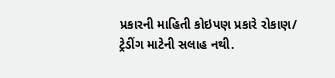પ્રકારની માહિતી કોઇપણ પ્રકારે રોકાણ/ ટ્રેડીંગ માટેની સલાહ નથી.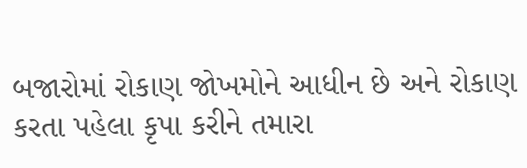બજારોમાં રોકાણ જોખમોને આધીન છે અને રોકાણ કરતા પહેલા કૃપા કરીને તમારા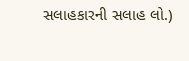સલાહકારની સલાહ લો.)